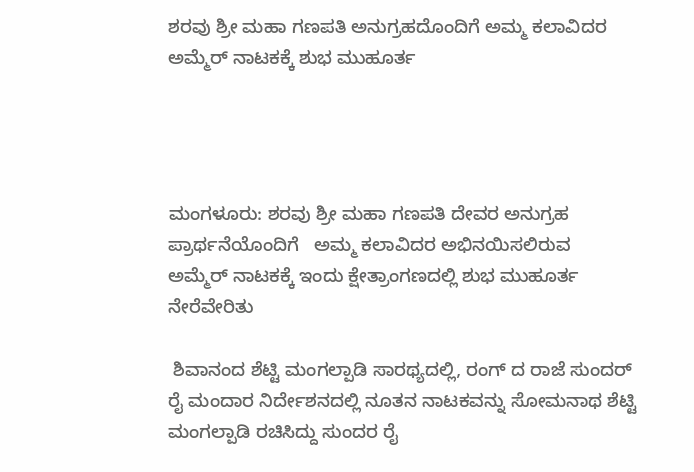ಶರವು ಶ್ರೀ ಮಹಾ ಗಣಪತಿ ಅನುಗ್ರಹದೊಂದಿಗೆ ಅಮ್ಮ ಕಲಾವಿದರ ಅಮ್ಮೆರ್ ನಾಟಕಕ್ಕೆ ಶುಭ ಮುಹೂರ್ತ




ಮಂಗಳೂರು: ಶರವು ಶ್ರೀ ಮಹಾ ಗಣಪತಿ ದೇವರ ಅನುಗ್ರಹ ಪ್ರಾರ್ಥನೆಯೊಂದಿಗೆ   ಅಮ್ಮ ಕಲಾವಿದರ ಅಭಿನಯಿಸಲಿರುವ  ಅಮ್ಮೆರ್ ನಾಟಕಕ್ಕೆ ಇಂದು ಕ್ಷೇತ್ರಾಂಗಣದಲ್ಲಿ ಶುಭ ಮುಹೂರ್ತ ನೇರೆವೇರಿತು

 ಶಿವಾನಂದ ಶೆಟ್ಟಿ ಮಂಗಲ್ಪಾಡಿ ಸಾರಥ್ಯದಲ್ಲಿ, ರಂಗ್ ದ ರಾಜೆ ಸುಂದರ್ ರೈ ಮಂದಾರ ನಿರ್ದೇಶನದಲ್ಲಿ ನೂತನ ನಾಟಕವನ್ನು ಸೋಮನಾಥ ಶೆಟ್ಟಿ ಮಂಗಲ್ಪಾಡಿ ರಚಿಸಿದ್ದು ಸುಂದರ ರೈ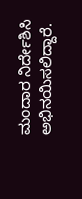ಮಂದಾರ ನಿರ್ದೇಶಿಸಿ ಅಭಿನಯಿಸಲಿದ್ದಾರೆ.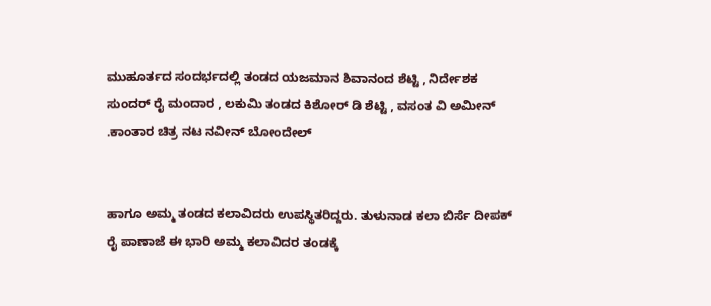ಮುಹೂರ್ತದ ಸಂದರ್ಭದಲ್ಲಿ ತಂಡದ ಯಜಮಾನ ಶಿವಾನಂದ ಶೆಟ್ಟಿ , ನಿರ್ದೇಶಕ ಸುಂದರ್ ರೈ ಮಂದಾರ , ಲಕುಮಿ ತಂಡದ ಕಿಶೋರ್ ಡಿ ಶೆಟ್ಟಿ , ವಸಂತ ವಿ ಅಮೀನ್ .ಕಾಂತಾರ ಚಿತ್ರ ನಟ ನವೀನ್ ಬೋಂದೇಲ್


ಹಾಗೂ ಅಮ್ಮ ತಂಡದ ಕಲಾವಿದರು ಉಪಸ್ಥಿತರಿದ್ದರು. ತುಳುನಾಡ ಕಲಾ ಬಿರ್ಸೆ ದೀಪಕ್ ರೈ ಪಾಣಾಜೆ ಈ ಭಾರಿ ಅಮ್ಮ ಕಲಾವಿದರ ತಂಡಕ್ಕೆ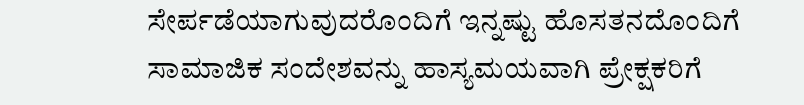ಸೇರ್ಪಡೆಯಾಗುವುದರೊಂದಿಗೆ ಇನ್ನಷ್ಟು ಹೊಸತನದೊಂದಿಗೆ ಸಾಮಾಜಿಕ ಸಂದೇಶವನ್ನು ಹಾಸ್ಯಮಯವಾಗಿ ಪ್ರೇಕ್ಷಕರಿಗೆ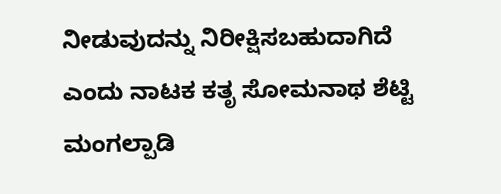ನೀಡುವುದನ್ನು ನಿರೀಕ್ಷಿಸಬಹುದಾಗಿದೆ ಎಂದು ನಾಟಕ ಕತೃ ಸೋಮನಾಥ ಶೆಟ್ಟಿ ಮಂಗಲ್ಪಾಡಿ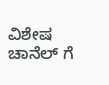ವಿಶೇಷ ಚಾನೆಲ್ ಗೆ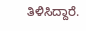ತಿಳಿಸಿದ್ದಾರೆ.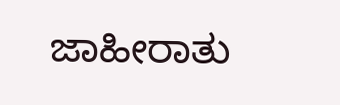ಜಾಹೀರಾತು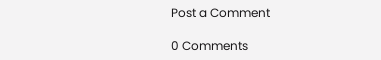Post a Comment

0 Comments